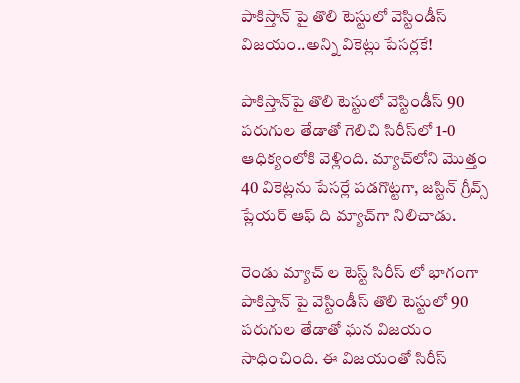పాకిస్తాన్ పై తొలి టెస్టులో వెస్టిండీస్ విజయం..అన్ని వికెట్లు పేసర్లకే!

పాకిస్తాన్‌పై తొలి టెస్టులో వెస్టిండీస్ 90 పరుగుల తేడాతో గెలిచి సిరీస్‌లో 1-0 ఆధిక్యంలోకి వెళ్లింది. మ్యాచ్‌లోని మొత్తం 40 వికెట్లను పేసర్లే పడగొట్టగా, జస్టిన్ గ్రీవ్స్ ప్లేయర్ ఆఫ్ ది మ్యాచ్‌గా నిలిచాడు.

రెండు మ్యాచ్ ల టెస్ట్ సిరీస్ లో భాగంగా పాకిస్తాన్ పై వెస్టిండీస్ తొలి టెస్టులో 90 పరుగుల తేడాతో ఘన విజయం సాధించింది. ఈ విజయంతో సిరీస్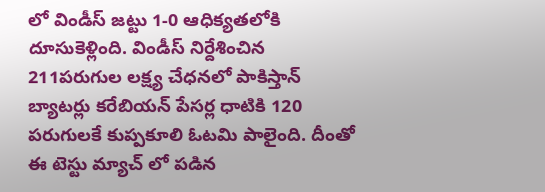లో విండీస్ జట్టు 1-0 ఆధిక్యతలోకి దూసుకెళ్లింది. విండీస్ నిర్దేశించిన 211పరుగుల లక్ష్య చేధనలో పాకిస్తాన్ బ్యాటర్లు కరేబియన్ పేసర్ల ధాటికి 120 పరుగులకే కుప్పకూలి ఓటమి పాలైంది. దీంతో ఈ టెస్టు మ్యాచ్ లో పడిన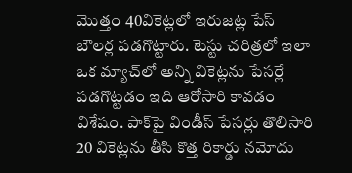మొత్తం 40వికెట్లలో ఇరుజట్ల పేస్ బౌలర్ల పడగొట్టారు. టెస్టు చరిత్రలో ఇలా ఒక మ్యాచ్‌లో అన్ని వికెట్లను పేసర్లే పడగొట్టడం ఇది ఆరోసారి కావడం విశేషం. పాక్‌పై విండీస్ పేసర్లు తొలిసారి 20 వికెట్లను తీసి కొత్త రికార్డు నమోదు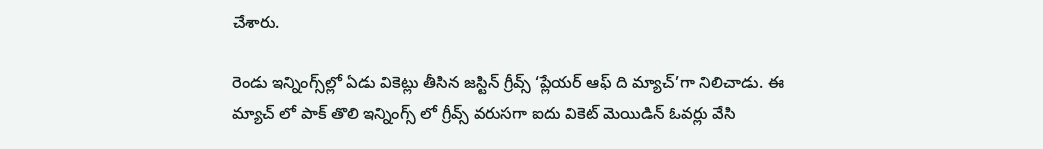చేశారు.

రెండు ఇన్నింగ్స్‌ల్లో ఏడు వికెట్లు తీసిన జస్టిన్ గ్రీవ్స్‌ ‘ప్లేయర్ ఆఫ్ ది మ్యాచ్‌’గా నిలిచాడు. ఈ మ్యాచ్ లో పాక్ తొలి ఇన్నింగ్స్ లో గ్రీవ్స్ వరుసగా ఐదు వికెట్ మెయిడిన్ ఓవర్లు వేసి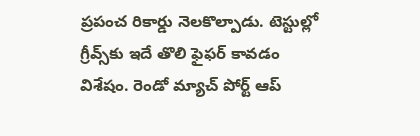ప్రపంచ రికార్డు నెలకొల్పాడు. టెస్టుల్లో గ్రీవ్స్‌కు ఇదే తొలి ఫైఫర్ కావడం విశేషం. రెండో మ్యాచ్‌ పోర్ట్ ఆప్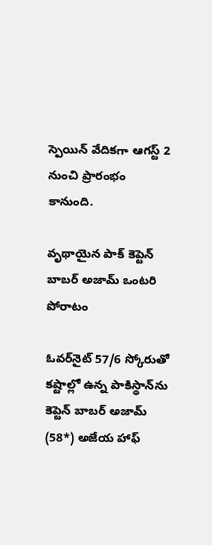స్పెయిన్ వేదికగా ఆగస్ట్ 2 నుంచి ప్రారంభం కానుంది.

వృథాయైన పాక్ కెప్టెన్ బాబర్ అజామ్‌ ఒంటరి పోరాటం

ఓవర్‌నైట్ 57/6 స్కోరుతో కష్టాల్లో ఉన్న పాకిస్థాన్‌ను కెప్టెన్ బాబర్ అజామ్‌ (58*) అజేయ హాఫ్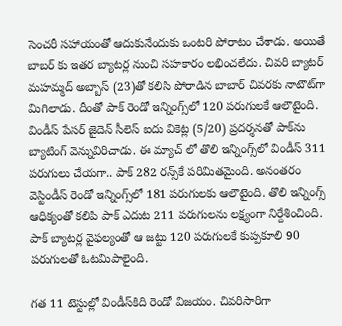సెంచరీ సహాయంతో ఆదుకునేందుకు ఒంటరి పోరాటం చేశాడు. అయితే బాబర్ కు ఇతర బ్యాటర్ల నుంచి సహకారం లభించలేదు. చివరి బ్యాటర్ మహమ్మద్ అబ్బాస్ (23)తో కలిసి పోరాడిన బాబార్ చివరకు నాటౌట్‌గా మిగిలాడు. దీంతో పాక్‌ రెండో ఇన్నింగ్స్‌లో 120 పరుగులకే ఆలౌటైంది. విండీస్ పేసర్ జైదెన్ సీలెస్ ఐదు వికెట్ల (5/20) ప్రదర్శనతో పాక్‌ను బ్యాటింగ్ వెన్నువిరిచాడు. ఈ మ్యాచ్ లో తొలి ఇన్నింగ్స్‌లో విండీస్ 311 పరుగులు చేయగా.. పాక్‌ 282 రన్స్‌కే పరిమితమైంది. అనంతరం వెస్టిండీస్ రెండో ఇన్నింగ్స్‌లో 181 పరుగులకు ఆలౌటైంది. తొలి ఇన్నింగ్స్‌ ఆధిక్యంతో కలిపి పాక్‌ ఎదుట 211 పరుగులను లక్ష్యంగా నిర్దేశించింది. పాక్‌ బ్యాటర్ల వైఫల్యంతో ఆ జట్టు 120 పరుగులకే కుప్పకూలి 90 పరుగులతో ఓటమిపాలైంది.

గత 11 టెస్టుల్లో విండీస్‌కిది రెండో విజయం. చివరిసారిగా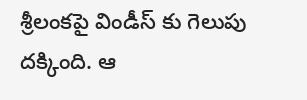శ్రీలంకపై విండీస్ కు గెలుపు దక్కింది. ఆ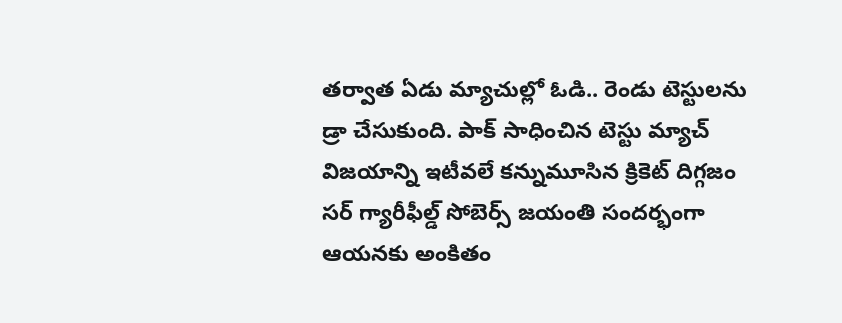తర్వాత ఏడు మ్యాచుల్లో ఓడి.. రెండు టెస్టులను డ్రా చేసుకుంది. పాక్ సాధించిన టెస్టు మ్యాచ్ విజయాన్ని ఇటీవలే కన్నుమూసిన క్రికెట్ దిగ్గజం సర్ గ్యారీఫీల్డ్ సోబెర్స్‌ జయంతి సందర్భంగా ఆయనకు అంకితం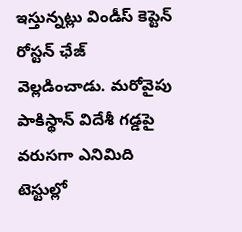ఇస్తున్నట్లు విండీస్ కెప్టెన్ రోస్టన్ ఛేజ్ వెల్లడించాడు. మరోవైపు పాకిస్థాన్‌ విదేశీ గడ్డపై వరుసగా ఎనిమిది టెస్టుల్లో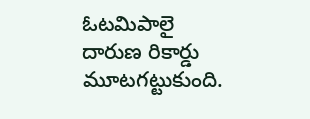ఓటమిపాలై దారుణ రికార్డు మూటగట్టుకుంది.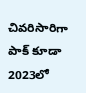చివరిసారిగా పాక్ కూడా 2023లో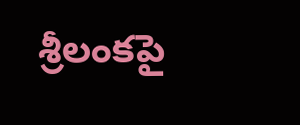శ్రీలంకపై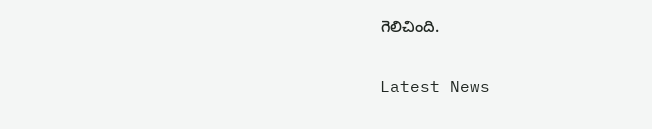గెలిచింది.

Latest News